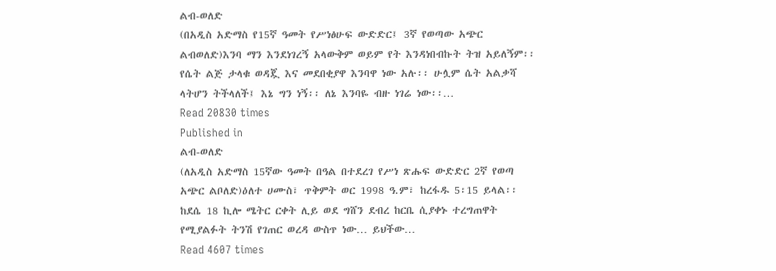ልብ-ወለድ
(በአዲስ አድማስ የ15ኛ ዓመት የሥነፅሁፍ ውድድር፤ 3ኛ የወጣው አጭር ልብወለድ)እንባ ማን እንደነገረኝ አላውቅም ወይም የት እንዳነበብኩት ትዝ አይለኝም፡፡ የሴት ልጅ ታላቁ ወዳጇ እና መደበቂያዋ እንባዋ ነው አሉ፡፡ ሁሏም ሴት አልቃሻ ላትሆን ትችላለች፤ እኔ ግን ነኝ፡፡ ለኔ እንባዬ ብዙ ነገሬ ነው፡፡…
Read 20830 times
Published in
ልብ-ወለድ
(ለአዲስ አድማስ 15ኛው ዓመት በዓል በተደረገ የሥነ ጽሑፍ ውድድር 2ኛ የወጣ አጭር ልቦለድ)ዕለተ ሀሙስ፣ ጥቅምት ወር 1998 ዓ.ም፣ ከረፋዱ 5፡15 ይላል፡፡ ከደሴ 18 ኪሎ ሜትር ርቀት ሊይ ወደ ግሸን ደብረ ከርቤ ሲያቀኑ ተረግጠዋት የሚያልፉት ትንሽ የገጠር ወረዳ ውስጥ ነው… ይህችው…
Read 4607 times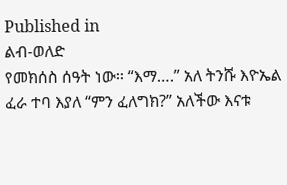Published in
ልብ-ወለድ
የመክሰስ ሰዓት ነው፡፡ “እማ….” አለ ትንሹ እዮኤል ፈራ ተባ እያለ “ምን ፈለግክ?” አለችው እናቱ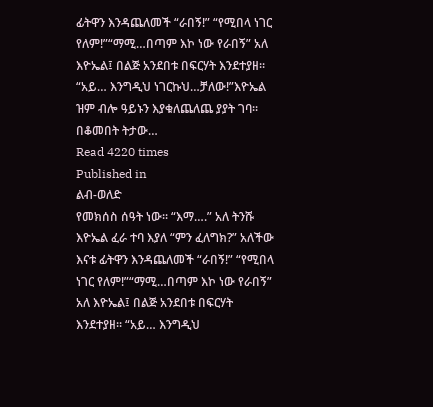ፊትዋን እንዳጨለመች “ራበኝ!” “የሚበላ ነገር የለም!”“ማሚ…በጣም እኮ ነው የራበኝ” አለ እዮኤል፤ በልጅ አንደበቱ በፍርሃት እንደተያዘ፡፡ “አይ… እንግዲህ ነገርኩህ…ቻለው!”እዮኤል ዝም ብሎ ዓይኑን እያቁለጨለጨ ያያት ገባ፡፡ በቆመበት ትታው…
Read 4220 times
Published in
ልብ-ወለድ
የመክሰስ ሰዓት ነው፡፡ “እማ….” አለ ትንሹ እዮኤል ፈራ ተባ እያለ “ምን ፈለግክ?” አለችው እናቱ ፊትዋን እንዳጨለመች “ራበኝ!” “የሚበላ ነገር የለም!”“ማሚ…በጣም እኮ ነው የራበኝ” አለ እዮኤል፤ በልጅ አንደበቱ በፍርሃት እንደተያዘ፡፡ “አይ… እንግዲህ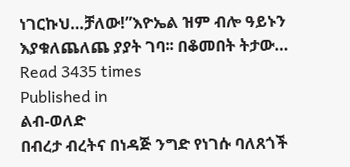ነገርኩህ…ቻለው!”እዮኤል ዝም ብሎ ዓይኑን እያቁለጨለጨ ያያት ገባ፡፡ በቆመበት ትታው…
Read 3435 times
Published in
ልብ-ወለድ
በብረታ ብረትና በነዳጅ ንግድ የነገሱ ባለጸጎች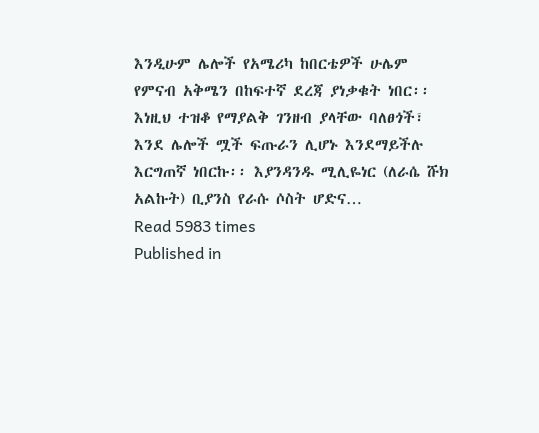እንዲሁም ሌሎች የአሜሪካ ከበርቴዎች ሁሌም የምናብ አቅሜን በከፍተኛ ደረጃ ያነቃቁት ነበር፡፡ እነዚህ ተዝቆ የማያልቅ ገንዘብ ያላቸው ባለፀጎች፣ እንደ ሌሎች ሟች ፍጡራን ሊሆኑ እንደማይችሉ እርግጠኛ ነበርኩ፡፡ እያንዳንዱ ሚሊዬነር (ለራሴ ሹክ አልኩት) ቢያንስ የራሱ ሶስት ሆድና…
Read 5983 times
Published in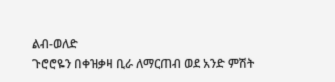ልብ-ወለድ
ጉሮሮዬን በቀዝቃዛ ቢራ ለማርጠብ ወደ አንድ ምሽት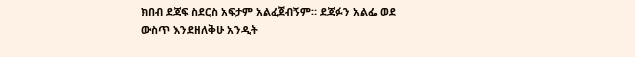ክበብ ደጃፍ ስደርስ አፍታም አልፈጀብኝም። ደጃፉን አልፌ ወደ ውስጥ እንደዘለቅሁ አንዲት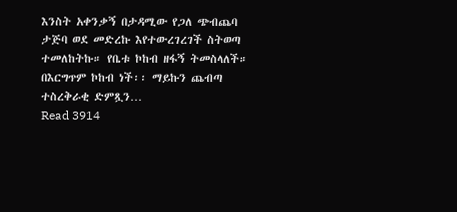እንስት አቀንቃኝ በታዳሚው የጋለ ጭብጨባ ታጅባ ወደ መድረኩ እየተውረገረገች ስትወጣ ተመለከትኩ። የቤቱ ኮከብ ዘፋኝ ትመስላለች። በእርግጥም ኮከብ ነች፡፡ ማይኩን ጨብጣ ተስረቅራቂ ድምጿን…
Read 3914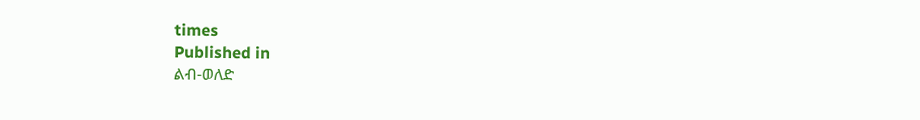times
Published in
ልብ-ወለድ